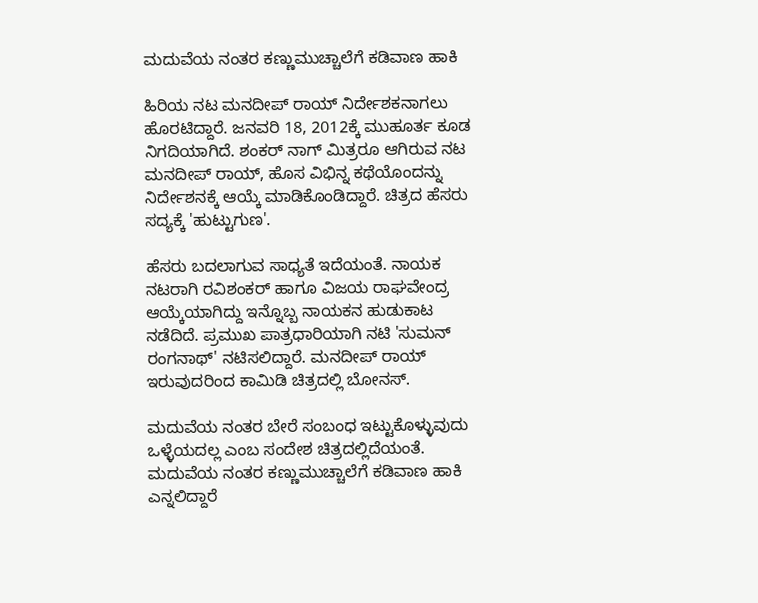ಮದುವೆಯ ನಂತರ ಕಣ್ಣುಮುಚ್ಚಾಲೆಗೆ ಕಡಿವಾಣ ಹಾಕಿ

ಹಿರಿಯ ನಟ ಮನದೀಪ್ ರಾಯ್ ನಿರ್ದೇಶಕನಾಗಲು ಹೊರಟಿದ್ದಾರೆ. ಜನವರಿ 18, 2012ಕ್ಕೆ ಮುಹೂರ್ತ ಕೂಡ ನಿಗದಿಯಾಗಿದೆ. ಶಂಕರ್ ನಾಗ್ ಮಿತ್ರರೂ ಆಗಿರುವ ನಟ ಮನದೀಪ್ ರಾಯ್, ಹೊಸ ವಿಭಿನ್ನ ಕಥೆಯೊಂದನ್ನು ನಿರ್ದೇಶನಕ್ಕೆ ಆಯ್ಕೆ ಮಾಡಿಕೊಂಡಿದ್ದಾರೆ. ಚಿತ್ರದ ಹೆಸರು ಸದ್ಯಕ್ಕೆ 'ಹುಟ್ಟುಗುಣ'.

ಹೆಸರು ಬದಲಾಗುವ ಸಾಧ್ಯತೆ ಇದೆಯಂತೆ. ನಾಯಕ ನಟರಾಗಿ ರವಿಶಂಕರ್ ಹಾಗೂ ವಿಜಯ ರಾಘವೇಂದ್ರ ಆಯ್ಕೆಯಾಗಿದ್ದು ಇನ್ನೊಬ್ಬ ನಾಯಕನ ಹುಡುಕಾಟ ನಡೆದಿದೆ. ಪ್ರಮುಖ ಪಾತ್ರಧಾರಿಯಾಗಿ ನಟಿ 'ಸುಮನ್ ರಂಗನಾಥ್' ನಟಿಸಲಿದ್ದಾರೆ. ಮನದೀಪ್ ರಾಯ್ ಇರುವುದರಿಂದ ಕಾಮಿಡಿ ಚಿತ್ರದಲ್ಲಿ ಬೋನಸ್.

ಮದುವೆಯ ನಂತರ ಬೇರೆ ಸಂಬಂಧ ಇಟ್ಟುಕೊಳ್ಳುವುದು ಒಳ್ಳೆಯದಲ್ಲ ಎಂಬ ಸಂದೇಶ ಚಿತ್ರದಲ್ಲಿದೆಯಂತೆ. ಮದುವೆಯ ನಂತರ ಕಣ್ಣುಮುಚ್ಚಾಲೆಗೆ ಕಡಿವಾಣ ಹಾಕಿ ಎನ್ನಲಿದ್ದಾರೆ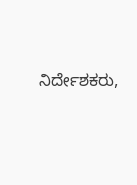ನಿರ್ದೇಶಕರು,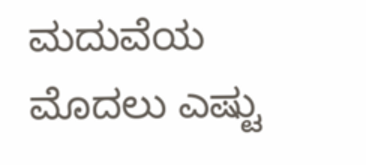ಮದುವೆಯ ಮೊದಲು ಎಷ್ಟು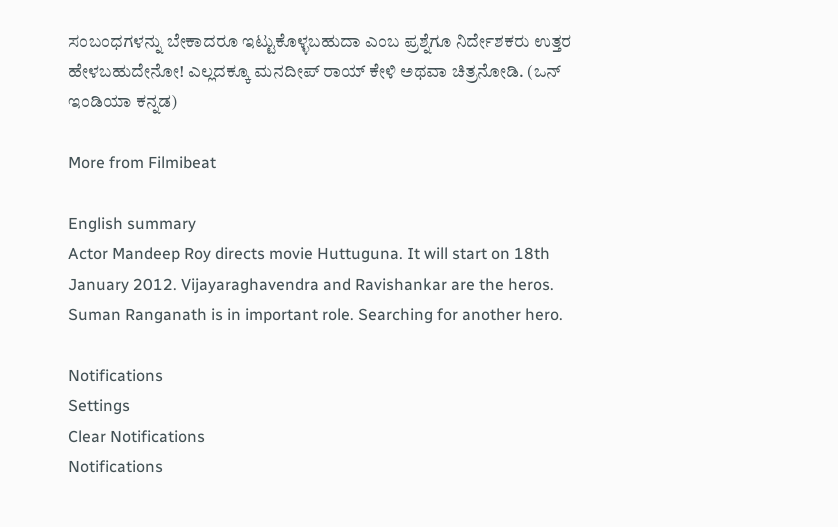ಸಂಬಂಧಗಳನ್ನು ಬೇಕಾದರೂ ಇಟ್ಟುಕೊಳ್ಳಬಹುದಾ ಎಂಬ ಪ್ರಶ್ನೆಗೂ ನಿರ್ದೇಶಕರು ಉತ್ತರ ಹೇಳಬಹುದೇನೋ! ಎಲ್ಲದಕ್ಕೂ ಮನದೀಪ್ ರಾಯ್ ಕೇಳಿ ಅಥವಾ ಚಿತ್ರನೋಡಿ. (ಒನ್ ಇಂಡಿಯಾ ಕನ್ನಡ)

More from Filmibeat

English summary
Actor Mandeep Roy directs movie Huttuguna. It will start on 18th January 2012. Vijayaraghavendra and Ravishankar are the heros. Suman Ranganath is in important role. Searching for another hero.

Notifications
Settings
Clear Notifications
Notifications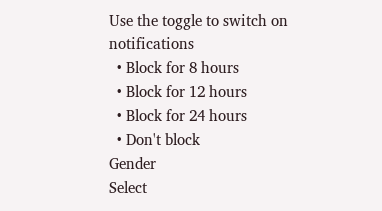Use the toggle to switch on notifications
  • Block for 8 hours
  • Block for 12 hours
  • Block for 24 hours
  • Don't block
Gender
Select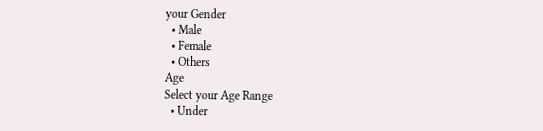your Gender
  • Male
  • Female
  • Others
Age
Select your Age Range
  • Under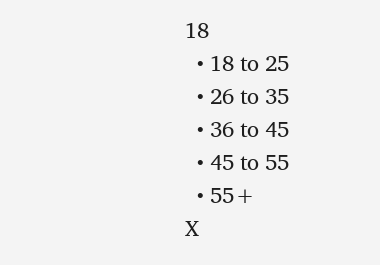18
  • 18 to 25
  • 26 to 35
  • 36 to 45
  • 45 to 55
  • 55+
X